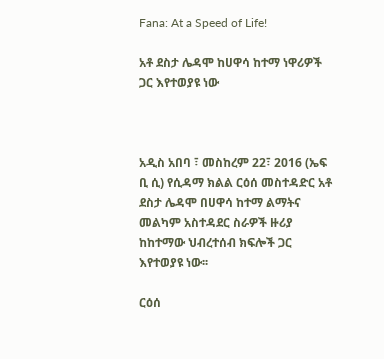Fana: At a Speed of Life!

አቶ ደስታ ሌዳሞ ከሀዋሳ ከተማ ነዋሪዎች ጋር እየተወያዩ ነው



አዲስ አበባ ፣ መስከረም 22፣ 2016 (ኤፍ ቢ ሲ) የሲዳማ ክልል ርዕሰ መስተዳድር አቶ ደስታ ሌዳሞ በሀዋሳ ከተማ ልማትና መልካም አስተዳደር ስራዎች ዙሪያ ከከተማው ህብረተሰብ ክፍሎች ጋር እየተወያዩ ነው፡፡

ርዕሰ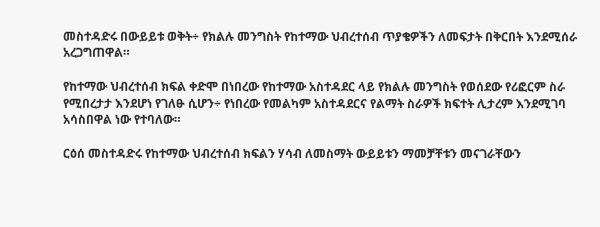መስተዳድሩ በውይይቱ ወቅት÷ የክልሉ መንግስት የከተማው ህብረተሰብ ጥያቄዎችን ለመፍታት በቅርበት እንደሚሰራ አረጋግጠዋል።

የከተማው ህብረተሰብ ክፍል ቀድሞ በነበረው የከተማው አስተዳደር ላይ የክልሉ መንግስት የወሰደው የሪፎርም ስራ የሚበረታታ እንደሆነ የገለፁ ሲሆን÷ የነበረው የመልካም አስተዳደርና የልማት ስራዎች ክፍተት ሊታረም እንደሚገባ አሳስበዋል ነው የተባለው።

ርዕሰ መስተዳድሩ የከተማው ህብረተሰብ ክፍልን ሃሳብ ለመስማት ውይይቱን ማመቻቸቱን መናገራቸውን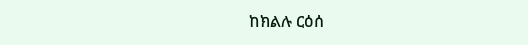ከክልሉ ርዕሰ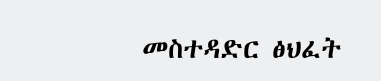መስተዳድር ፅህፈት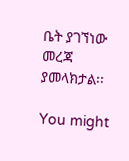ቤት ያገኘነው መረጃ ያመላክታል፡፡

You might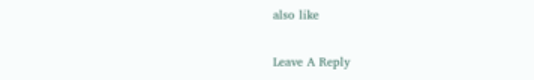also like

Leave A Reply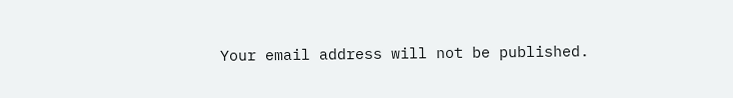Your email address will not be published.